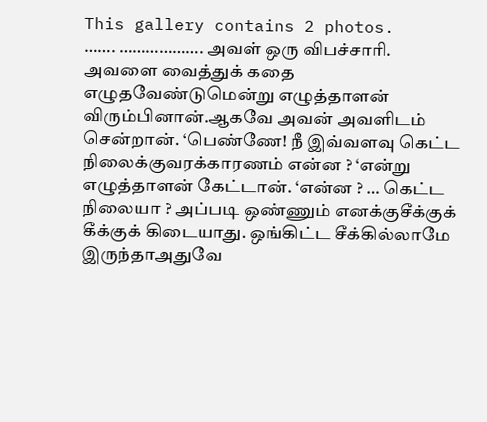This gallery contains 2 photos.
……. ………………. அவள் ஒரு விபச்சாரி. அவளை வைத்துக் கதை எழுதவேண்டுமென்று எழுத்தாளன் விரும்பினான்.ஆகவே அவன் அவளிடம் சென்றான். ‘பெண்ணே! நீ இவ்வளவு கெட்ட நிலைக்குவரக்காரணம் என்ன ? ‘என்று எழுத்தாளன் கேட்டான். ‘என்ன ? … கெட்ட நிலையா ? அப்படி ஒண்ணும் எனக்குசீக்குக் கீக்குக் கிடையாது. ஒங்கிட்ட சீக்கில்லாமே இருந்தாஅதுவே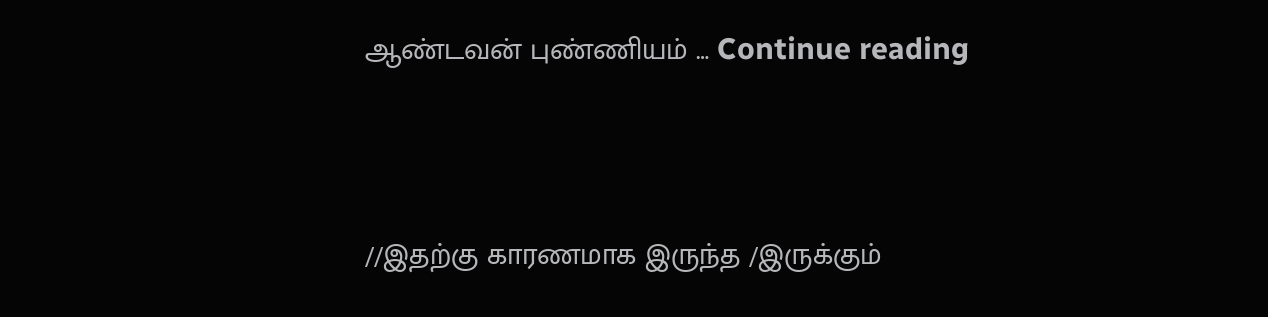ஆண்டவன் புண்ணியம் … Continue reading




//இதற்கு காரணமாக இருந்த /இருக்கும்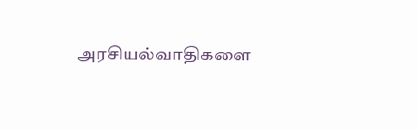அரசியல்வாதிகளை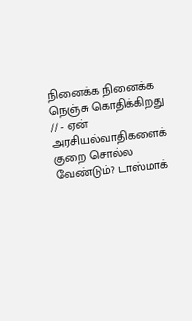நினைக்க நினைக்க நெஞ்சு கொதிக்கிறது // - ஏன் அரசியல்வாதிகளைக் குறை சொல்ல வேண்டும்? டாஸ்மாக்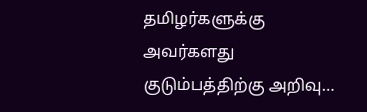தமிழர்களுக்கு அவர்களது குடும்பத்திற்கு அறிவு…